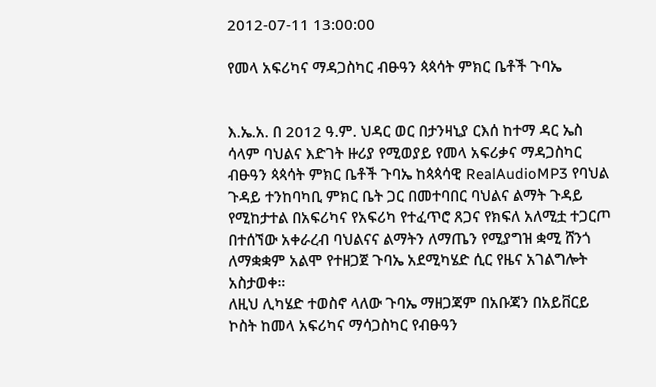2012-07-11 13:00:00

የመላ አፍሪካና ማዳጋስካር ብፁዓን ጳጳሳት ምክር ቤቶች ጉባኤ


እ.ኤ.አ. በ 2012 ዓ.ም. ህዳር ወር በታንዛኒያ ርእሰ ከተማ ዳር ኤስ ሳላም ባህልና እድገት ዙሪያ የሚወያይ የመላ አፍሪቃና ማዳጋስካር ብፁዓን ጳጳሳት ምክር ቤቶች ጉባኤ ከጳጳሳዊ RealAudioMP3 የባህል ጉዳይ ተንከባካቢ ምክር ቤት ጋር በመተባበር ባህልና ልማት ጉዳይ የሚከታተል በአፍሪካና የአፍሪካ የተፈጥሮ ጸጋና የክፍለ አለሚቷ ተጋርጦ በተሰኘው አቀራረብ ባህልናና ልማትን ለማጤን የሚያግዝ ቋሚ ሸንጎ ለማቋቋም አልሞ የተዘጋጀ ጉባኤ አደሚካሄድ ሲር የዜና አገልግሎት አስታወቀ።
ለዚህ ሊካሄድ ተወስኖ ላለው ጉባኤ ማዘጋጃም በአቡጃን በአይቨርይ ኮስት ከመላ አፍሪካና ማሳጋስካር የብፁዓን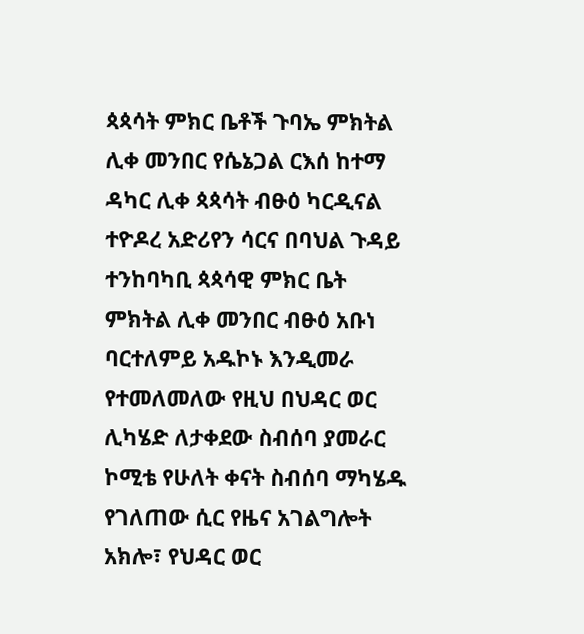ጳጳሳት ምክር ቤቶች ጉባኤ ምክትል ሊቀ መንበር የሴኔጋል ርእሰ ከተማ ዳካር ሊቀ ጳጳሳት ብፁዕ ካርዲናል ተዮዶረ አድሪየን ሳርና በባህል ጉዳይ ተንከባካቢ ጳጳሳዊ ምክር ቤት ምክትል ሊቀ መንበር ብፁዕ አቡነ ባርተለምይ አዱኮኑ እንዲመራ የተመለመለው የዚህ በህዳር ወር ሊካሄድ ለታቀደው ስብሰባ ያመራር ኮሚቴ የሁለት ቀናት ስብሰባ ማካሄዱ የገለጠው ሲር የዜና አገልግሎት አክሎ፣ የህዳር ወር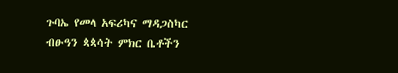ጉባኤ የመላ አፍሪካና ማዳጋስካር ብፁዓን ጳጳሳት ምክር ቤቶችን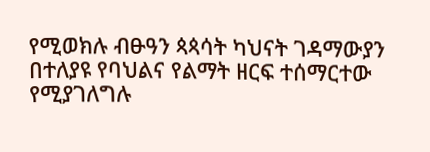የሚወክሉ ብፁዓን ጳጳሳት ካህናት ገዳማውያን በተለያዩ የባህልና የልማት ዘርፍ ተሰማርተው የሚያገለግሉ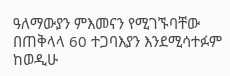ዓለማውያን ምእመናን የሚገኙባቸው በጠቅላላ 60 ተጋባእያን እንደሚሳተፉም ከወዲሁ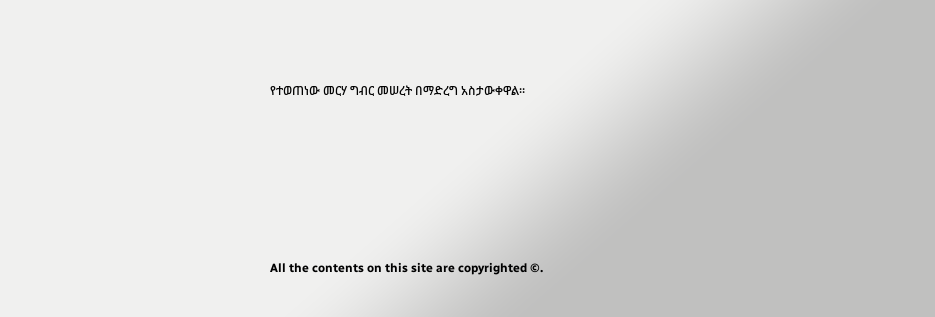የተወጠነው መርሃ ግብር መሠረት በማድረግ አስታውቀዋል።







All the contents on this site are copyrighted ©.